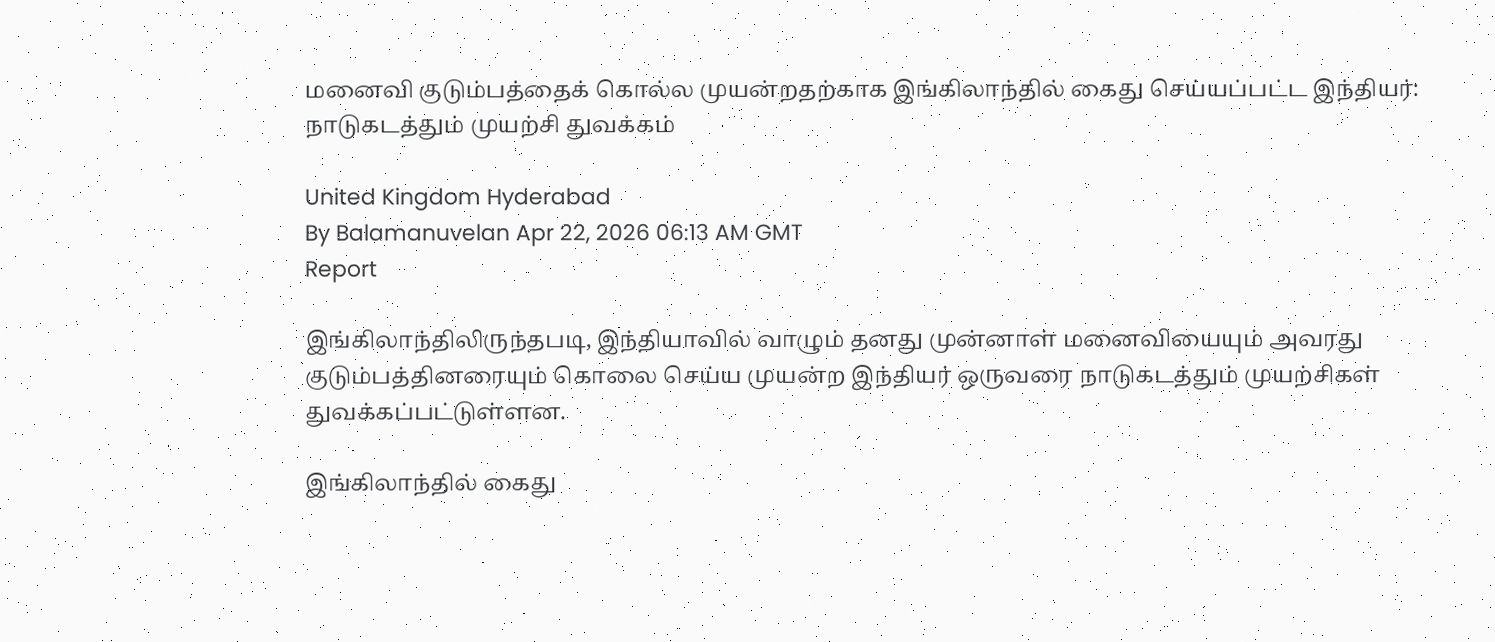மனைவி குடும்பத்தைக் கொல்ல முயன்றதற்காக இங்கிலாந்தில் கைது செய்யப்பட்ட இந்தியர்: நாடுகடத்தும் முயற்சி துவக்கம்

United Kingdom Hyderabad
By Balamanuvelan Apr 22, 2026 06:13 AM GMT
Report

இங்கிலாந்திலிருந்தபடி, இந்தியாவில் வாழும் தனது முன்னாள் மனைவியையும் அவரது குடும்பத்தினரையும் கொலை செய்ய முயன்ற இந்தியர் ஒருவரை நாடுகடத்தும் முயற்சிகள் துவக்கப்பட்டுள்ளன.

இங்கிலாந்தில் கைது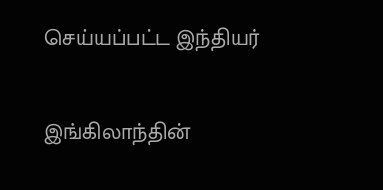செய்யப்பட்ட இந்தியர்

இங்கிலாந்தின்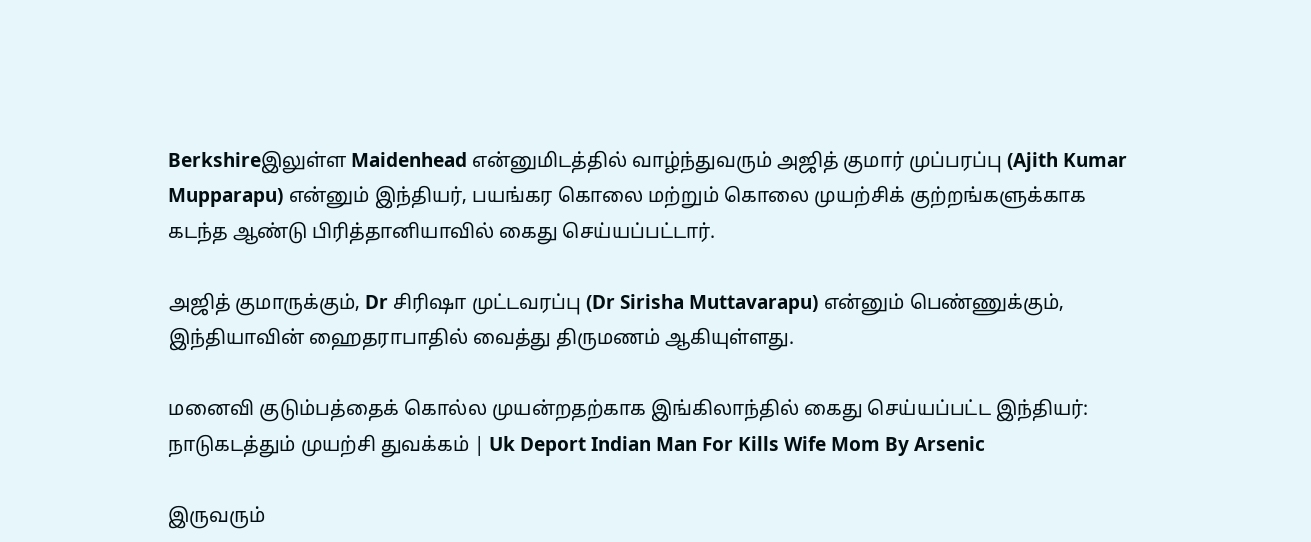Berkshireஇலுள்ள Maidenhead என்னுமிடத்தில் வாழ்ந்துவரும் அஜித் குமார் முப்பரப்பு (Ajith Kumar Mupparapu) என்னும் இந்தியர், பயங்கர கொலை மற்றும் கொலை முயற்சிக் குற்றங்களுக்காக கடந்த ஆண்டு பிரித்தானியாவில் கைது செய்யப்பட்டார்.

அஜித் குமாருக்கும், Dr சிரிஷா முட்டவரப்பு (Dr Sirisha Muttavarapu) என்னும் பெண்ணுக்கும், இந்தியாவின் ஹைதராபாதில் வைத்து திருமணம் ஆகியுள்ளது.

மனைவி குடும்பத்தைக் கொல்ல முயன்றதற்காக இங்கிலாந்தில் கைது செய்யப்பட்ட இந்தியர்: நாடுகடத்தும் முயற்சி துவக்கம் | Uk Deport Indian Man For Kills Wife Mom By Arsenic

இருவரும்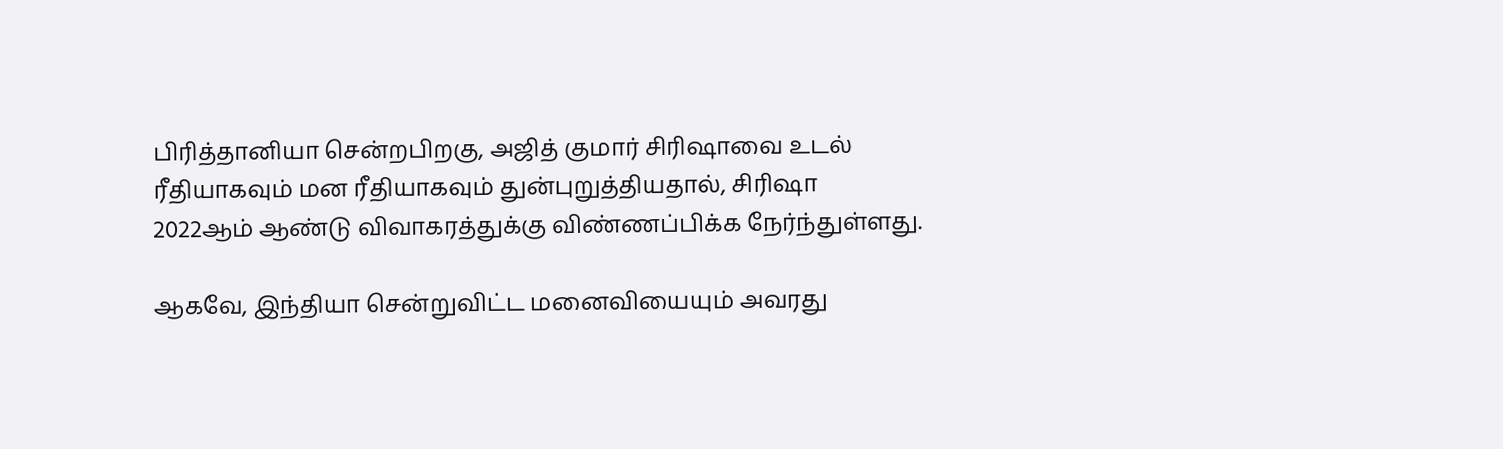பிரித்தானியா சென்றபிறகு, அஜித் குமார் சிரிஷாவை உடல் ரீதியாகவும் மன ரீதியாகவும் துன்புறுத்தியதால், சிரிஷா 2022ஆம் ஆண்டு விவாகரத்துக்கு விண்ணப்பிக்க நேர்ந்துள்ளது.

ஆகவே, இந்தியா சென்றுவிட்ட மனைவியையும் அவரது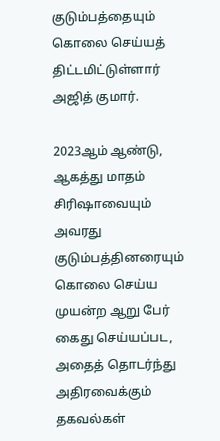குடும்பத்தையும் கொலை செய்யத் திட்டமிட்டுள்ளார் அஜித் குமார்.

2023ஆம் ஆண்டு, ஆகத்து மாதம் சிரிஷாவையும் அவரது குடும்பத்தினரையும் கொலை செய்ய முயன்ற ஆறு பேர் கைது செய்யப்பட, அதைத் தொடர்ந்து அதிரவைக்கும் தகவல்கள்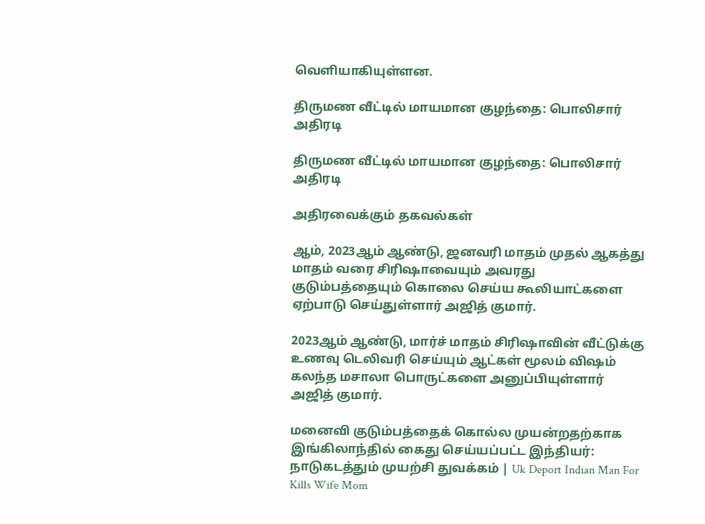வெளியாகியுள்ளன.

திருமண வீட்டில் மாயமான குழந்தை: பொலிசார் அதிரடி

திருமண வீட்டில் மாயமான குழந்தை: பொலிசார் அதிரடி

அதிரவைக்கும் தகவல்கள்

ஆம், 2023ஆம் ஆண்டு, ஜனவரி மாதம் முதல் ஆகத்து மாதம் வரை சிரிஷாவையும் அவரது குடும்பத்தையும் கொலை செய்ய கூலியாட்களை ஏற்பாடு செய்துள்ளார் அஜித் குமார்.

2023ஆம் ஆண்டு, மார்ச் மாதம் சிரிஷாவின் வீட்டுக்கு உணவு டெலிவரி செய்யும் ஆட்கள் மூலம் விஷம் கலந்த மசாலா பொருட்களை அனுப்பியுள்ளார் அஜித் குமார்.

மனைவி குடும்பத்தைக் கொல்ல முயன்றதற்காக இங்கிலாந்தில் கைது செய்யப்பட்ட இந்தியர்: நாடுகடத்தும் முயற்சி துவக்கம் | Uk Deport Indian Man For Kills Wife Mom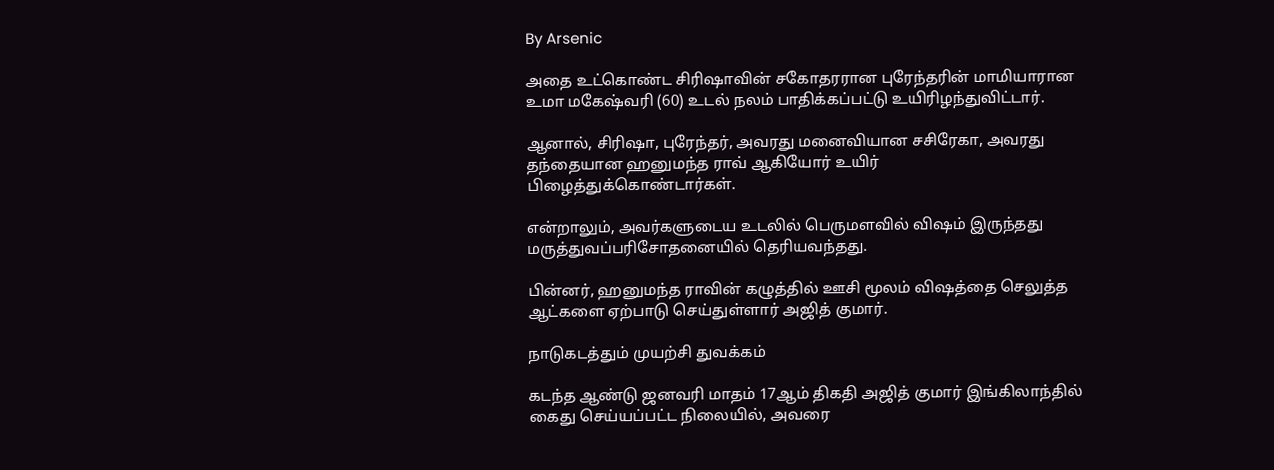By Arsenic

அதை உட்கொண்ட சிரிஷாவின் சகோதரரான புரேந்தரின் மாமியாரான உமா மகேஷ்வரி (60) உடல் நலம் பாதிக்கப்பட்டு உயிரிழந்துவிட்டார்.

ஆனால், சிரிஷா, புரேந்தர், அவரது மனைவியான சசிரேகா, அவரது தந்தையான ஹனுமந்த ராவ் ஆகியோர் உயிர் பிழைத்துக்கொண்டார்கள்.

என்றாலும், அவர்களுடைய உடலில் பெருமளவில் விஷம் இருந்தது மருத்துவப்பரிசோதனையில் தெரியவந்தது.

பின்னர், ஹனுமந்த ராவின் கழுத்தில் ஊசி மூலம் விஷத்தை செலுத்த ஆட்களை ஏற்பாடு செய்துள்ளார் அஜித் குமார்.

நாடுகடத்தும் முயற்சி துவக்கம்

கடந்த ஆண்டு ஜனவரி மாதம் 17ஆம் திகதி அஜித் குமார் இங்கிலாந்தில் கைது செய்யப்பட்ட நிலையில், அவரை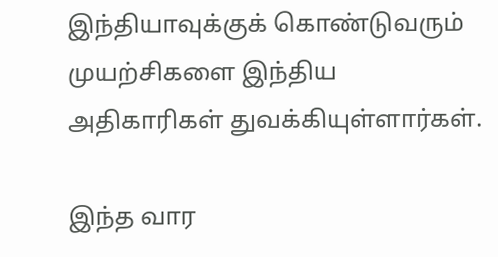இந்தியாவுக்குக் கொண்டுவரும் முயற்சிகளை இந்திய அதிகாரிகள் துவக்கியுள்ளார்கள்.

இந்த வார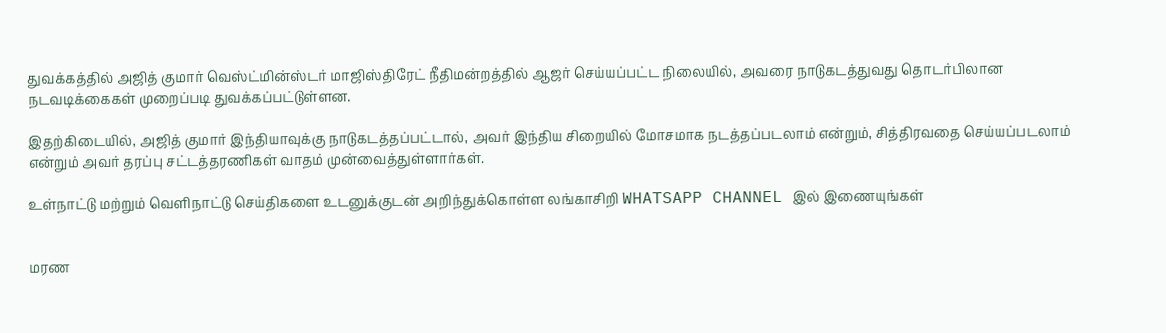துவக்கத்தில் அஜித் குமார் வெஸ்ட்மின்ஸ்டர் மாஜிஸ்திரேட் நீதிமன்றத்தில் ஆஜர் செய்யப்பட்ட நிலையில், அவரை நாடுகடத்துவது தொடர்பிலான நடவடிக்கைகள் முறைப்படி துவக்கப்பட்டுள்ளன.

இதற்கிடையில், அஜித் குமார் இந்தியாவுக்கு நாடுகடத்தப்பட்டால், அவர் இந்திய சிறையில் மோசமாக நடத்தப்படலாம் என்றும், சித்திரவதை செய்யப்படலாம் என்றும் அவர் தரப்பு சட்டத்தரணிகள் வாதம் முன்வைத்துள்ளார்கள்.

உள்நாட்டு மற்றும் வெளிநாட்டு செய்திகளை உடனுக்குடன் அறிந்துக்கொள்ள லங்காசிறி WHATSAPP CHANNEL இல் இணையுங்கள்


மரண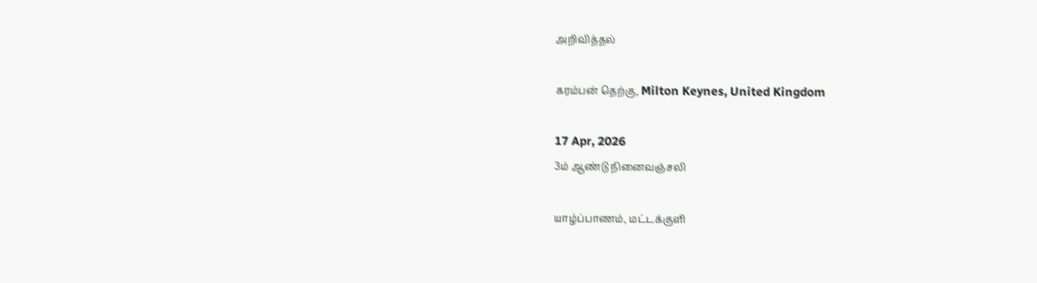அறிவித்தல்

கரம்பன் தெற்கு, Milton Keynes, United Kingdom

17 Apr, 2026
3ம் ஆண்டு நினைவஞ்சலி

யாழ்ப்பாணம், மட்டக்குளி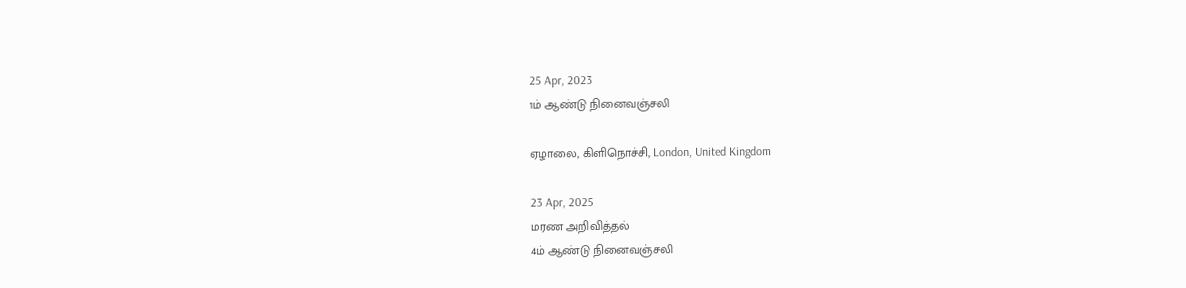25 Apr, 2023
1ம் ஆண்டு நினைவஞ்சலி

ஏழாலை, கிளிநொச்சி, London, United Kingdom

23 Apr, 2025
மரண அறிவித்தல்
4ம் ஆண்டு நினைவஞ்சலி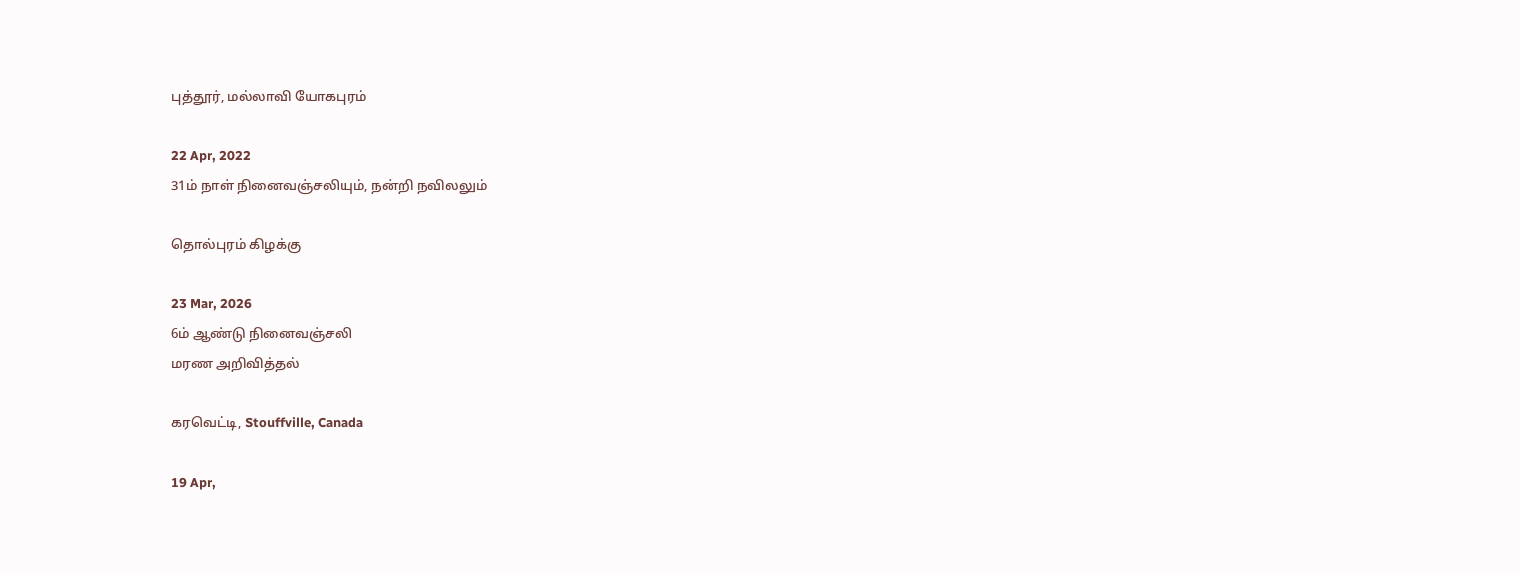புத்தூர், மல்லாவி யோகபுரம்

22 Apr, 2022
31ம் நாள் நினைவஞ்சலியும், நன்றி நவிலலும்

தொல்புரம் கிழக்கு

23 Mar, 2026
6ம் ஆண்டு நினைவஞ்சலி
மரண அறிவித்தல்

கரவெட்டி, Stouffville, Canada

19 Apr,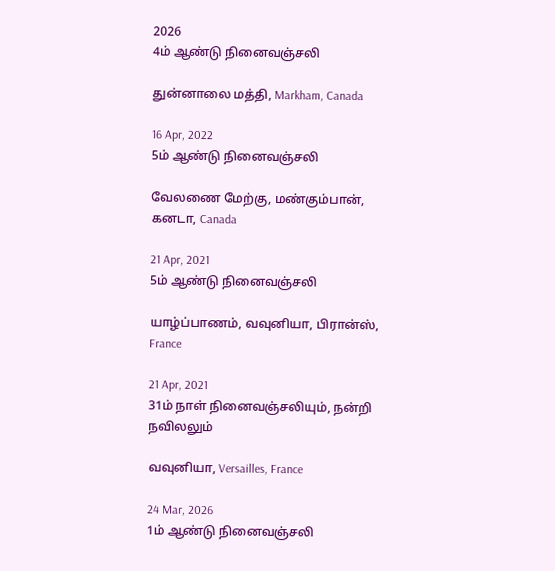2026
4ம் ஆண்டு நினைவஞ்சலி

துன்னாலை மத்தி, Markham, Canada

16 Apr, 2022
5ம் ஆண்டு நினைவஞ்சலி

வேலணை மேற்கு, மண்கும்பான், கனடா, Canada

21 Apr, 2021
5ம் ஆண்டு நினைவஞ்சலி

யாழ்ப்பாணம், வவுனியா, பிரான்ஸ், France

21 Apr, 2021
31ம் நாள் நினைவஞ்சலியும், நன்றி நவிலலும்

வவுனியா, Versailles, France

24 Mar, 2026
1ம் ஆண்டு நினைவஞ்சலி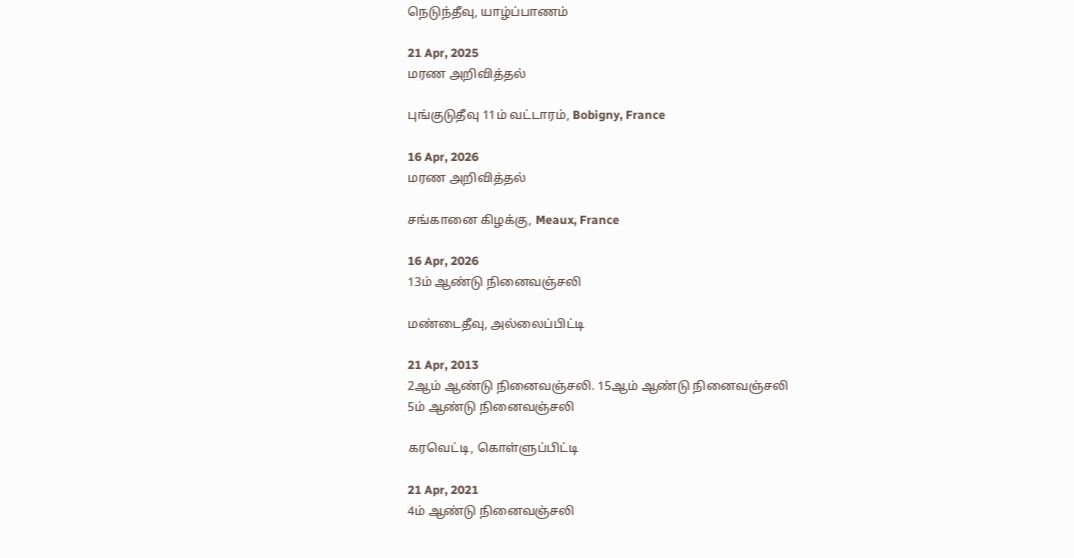நெடுந்தீவு, யாழ்ப்பாணம்

21 Apr, 2025
மரண அறிவித்தல்

புங்குடுதீவு 11ம் வட்டாரம், Bobigny, France

16 Apr, 2026
மரண அறிவித்தல்

சங்கானை கிழக்கு, Meaux, France

16 Apr, 2026
13ம் ஆண்டு நினைவஞ்சலி

மண்டைதீவு, அல்லைப்பிட்டி

21 Apr, 2013
2ஆம் ஆண்டு நினைவஞ்சலி. 15ஆம் ஆண்டு நினைவஞ்சலி
5ம் ஆண்டு நினைவஞ்சலி

கரவெட்டி, கொள்ளுப்பிட்டி

21 Apr, 2021
4ம் ஆண்டு நினைவஞ்சலி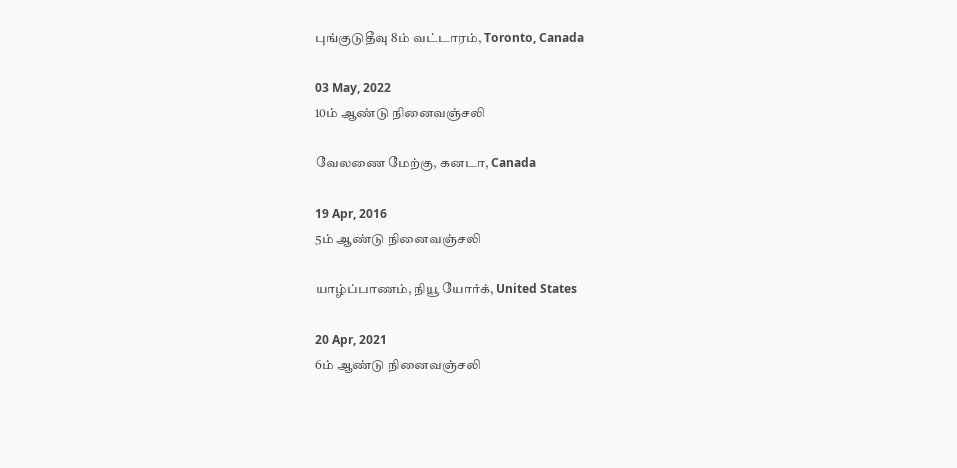புங்குடுதீவு 8ம் வட்டாரம், Toronto, Canada

03 May, 2022
10ம் ஆண்டு நினைவஞ்சலி

வேலணை மேற்கு, கனடா, Canada

19 Apr, 2016
5ம் ஆண்டு நினைவஞ்சலி

யாழ்ப்பாணம், நியூ யோர்க், United States

20 Apr, 2021
6ம் ஆண்டு நினைவஞ்சலி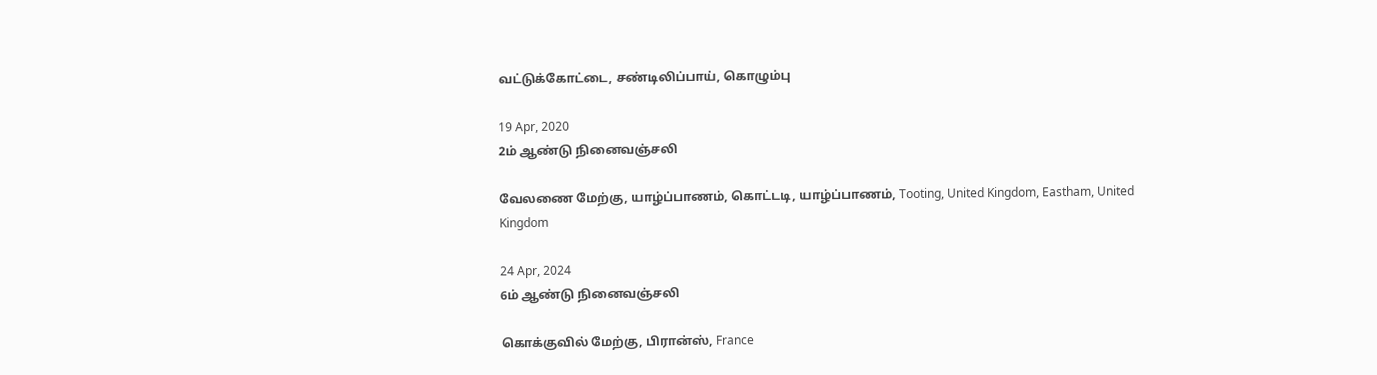வட்டுக்கோட்டை, சண்டிலிப்பாய், கொழும்பு

19 Apr, 2020
2ம் ஆண்டு நினைவஞ்சலி

வேலணை மேற்கு, யாழ்ப்பாணம், கொட்டடி, யாழ்ப்பாணம், Tooting, United Kingdom, Eastham, United Kingdom

24 Apr, 2024
6ம் ஆண்டு நினைவஞ்சலி

கொக்குவில் மேற்கு, பிரான்ஸ், France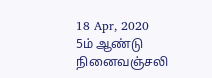18 Apr, 2020
5ம் ஆண்டு நினைவஞ்சலி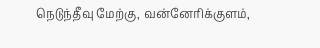நெடுந்தீவு மேற்கு, வன்னேரிக்குளம்,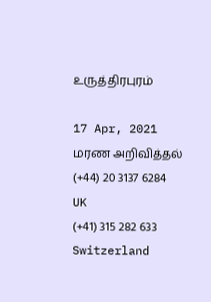உருத்திரபுரம்

17 Apr, 2021
மரண அறிவித்தல்
(+44) 20 3137 6284
UK
(+41) 315 282 633
Switzerland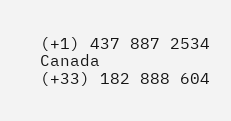(+1) 437 887 2534
Canada
(+33) 182 888 604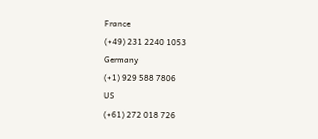France
(+49) 231 2240 1053
Germany
(+1) 929 588 7806
US
(+61) 272 018 726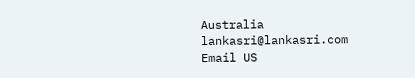Australia
lankasri@lankasri.com
Email US